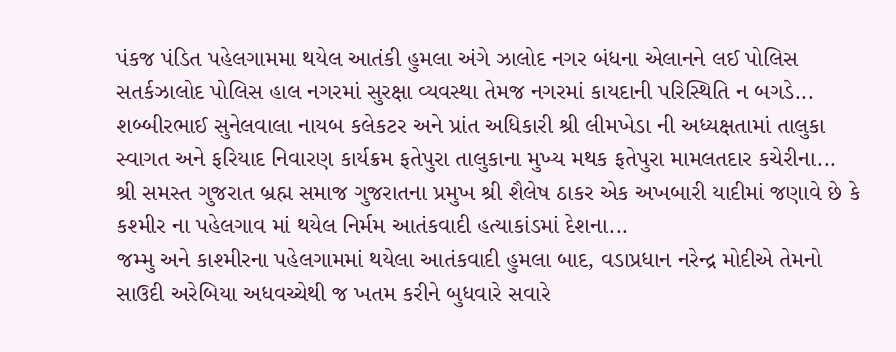પંકજ પંડિત પહેલગામમા થયેલ આતંકી હુમલા અંગે ઝાલોદ નગર બંધના એલાનને લઈ પોલિસ સતર્કઝાલોદ પોલિસ હાલ નગરમાં સુરક્ષા વ્યવસ્થા તેમજ નગરમાં કાયદાની પરિસ્થિતિ ન બગડે...
શબ્બીરભાઈ સુનેલવાલા નાયબ કલેકટર અને પ્રાંત અધિકારી શ્રી લીમખેડા ની અધ્યક્ષતામાં તાલુકા સ્વાગત અને ફરિયાદ નિવારણ કાર્યક્રમ ફતેપુરા તાલુકાના મુખ્ય મથક ફતેપુરા મામલતદાર કચેરીના...
શ્રી સમસ્ત ગુજરાત બ્રહ્મ સમાજ ગુજરાતના પ્રમુખ શ્રી શૈલેષ ઠાકર એક અખબારી યાદીમાં જણાવે છે કે કશ્મીર ના પહેલગાવ માં થયેલ નિર્મમ આતંકવાદી હત્યાકાંડમાં દેશના...
જમ્મુ અને કાશ્મીરના પહેલગામમાં થયેલા આતંકવાદી હુમલા બાદ, વડાપ્રધાન નરેન્દ્ર મોદીએ તેમનો સાઉદી અરેબિયા અધવચ્ચેથી જ ખતમ કરીને બુધવારે સવારે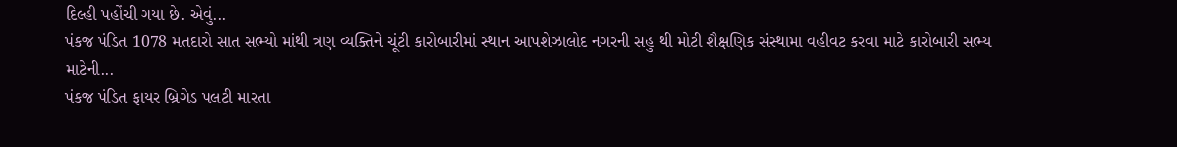દિલ્હી પહોંચી ગયા છે. એવું...
પંકજ પંડિત 1078 મતદારો સાત સભ્યો માંથી ત્રણ વ્યક્તિને ચૂંટી કારોબારીમાં સ્થાન આપશેઝાલોદ નગરની સહુ થી મોટી શૈક્ષણિક સંસ્થામા વહીવટ કરવા માટે કારોબારી સભ્ય માટેની...
પંકજ પંડિત ફાયર બ્રિગેડ પલટી મારતા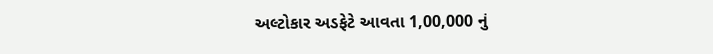અલ્ટોકાર અડફેટે આવતા 1,00,000 નું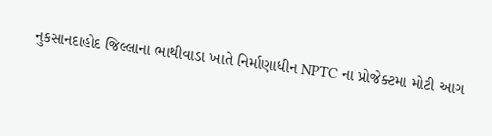નુકસાનદાહોદ જિલ્લાના ભાથીવાડા ખાતે નિર્માણાધીન NPTC ના પ્રોજેક્ટમા મોટી આગ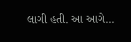લાગી હતી. આ આગે...